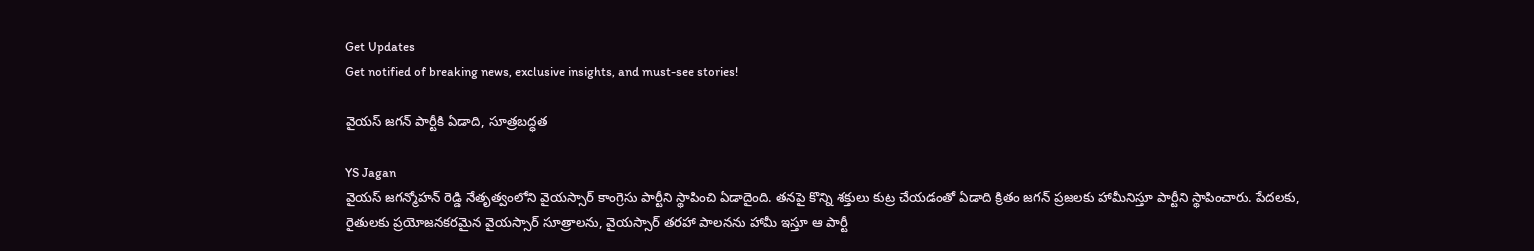Get Updates
Get notified of breaking news, exclusive insights, and must-see stories!

వైయస్ జగన్ పార్టీకి ఏడాది, సూత్రబద్ధత

YS Jagan
వైయస్ జగన్మోహన్ రెడ్డి నేతృత్వంలోని వైయస్సార్ కాంగ్రెసు పార్టీని స్థాపించి ఏడాదైంది. తనపై కొన్ని శక్తులు కుట్ర చేయడంతో ఏడాది క్రితం జగన్ ప్రజలకు హామీనిస్తూ పార్టీని స్థాపించారు. పేదలకు, రైతులకు ప్రయోజనకరమైన వైయస్సార్ సూత్రాలను, వైయస్సార్ తరహా పాలనను హామీ ఇస్తూ ఆ పార్టీ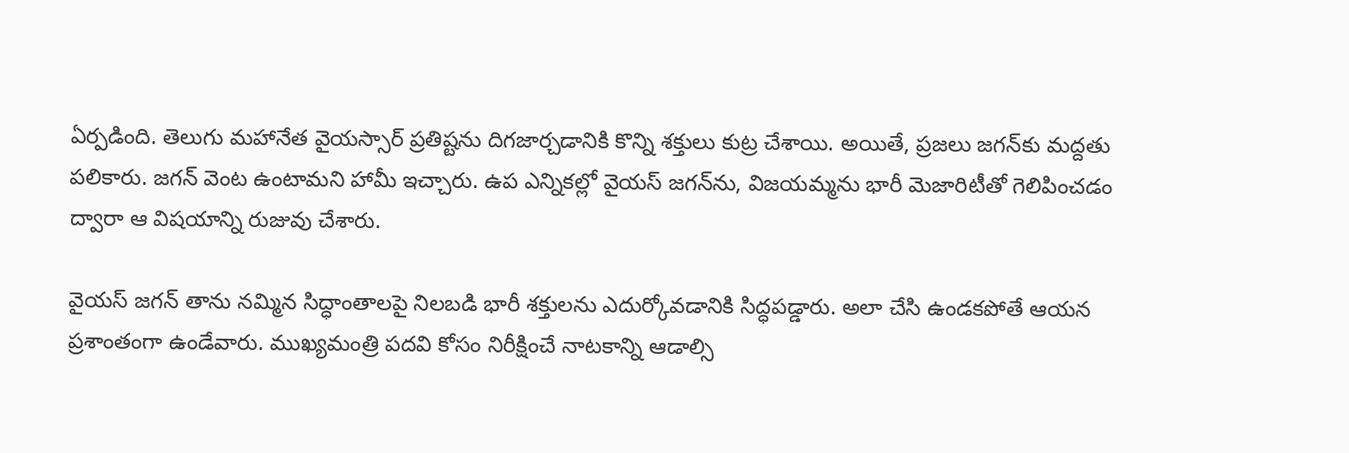ఏర్పడింది. తెలుగు మహానేత వైయస్సార్ ప్రతిష్టను దిగజార్చడానికి కొన్ని శక్తులు కుట్ర చేశాయి. అయితే, ప్రజలు జగన్‌కు మద్దతు పలికారు. జగన్ వెంట ఉంటామని హామీ ఇచ్చారు. ఉప ఎన్నికల్లో వైయస్ జగన్‌ను, విజయమ్మను భారీ మెజారిటీతో గెలిపించడం ద్వారా ఆ విషయాన్ని రుజువు చేశారు.

వైయస్ జగన్ తాను నమ్మిన సిద్ధాంతాలపై నిలబడి భారీ శక్తులను ఎదుర్కోవడానికి సిద్ధపడ్డారు. అలా చేసి ఉండకపోతే ఆయన ప్రశాంతంగా ఉండేవారు. ముఖ్యమంత్రి పదవి కోసం నిరీక్షించే నాటకాన్ని ఆడాల్సి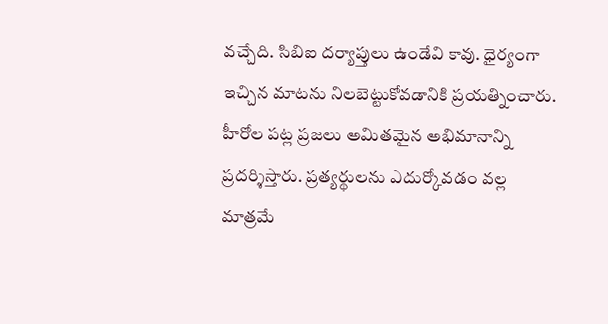వచ్చేది. సిబిఐ దర్యాప్తులు ఉండేవి కావు. ధైర్యంగా ఇచ్చిన మాటను నిలబెట్టుకోవడానికి ప్రయత్నించారు. హీరోల పట్ల ప్రజలు అమితమైన అభిమానాన్ని ప్రదర్శిస్తారు. ప్రత్యర్థులను ఎదుర్కోవడం వల్ల మాత్రమే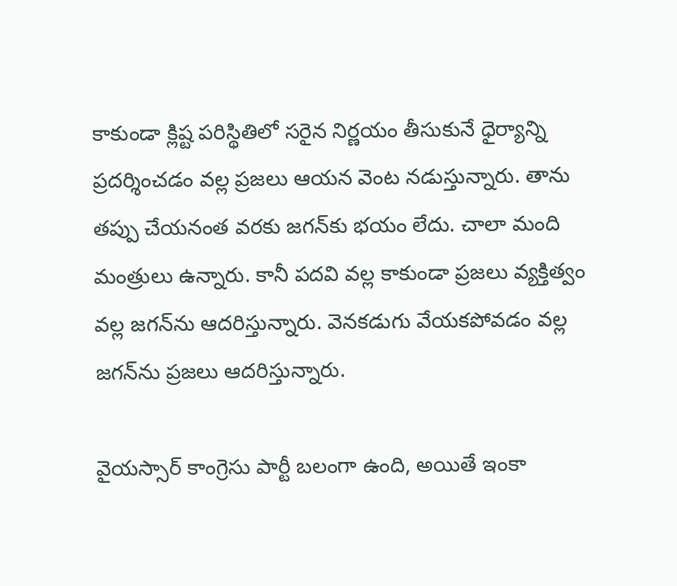కాకుండా క్లిష్ట పరిస్థితిలో సరైన నిర్ణయం తీసుకునే ధైర్యాన్ని ప్రదర్శించడం వల్ల ప్రజలు ఆయన వెంట నడుస్తున్నారు. తాను తప్పు చేయనంత వరకు జగన్‌కు భయం లేదు. చాలా మంది మంత్రులు ఉన్నారు. కానీ పదవి వల్ల కాకుండా ప్రజలు వ్యక్తిత్వం వల్ల జగన్‌ను ఆదరిస్తున్నారు. వెనకడుగు వేయకపోవడం వల్ల జగన్‌ను ప్రజలు ఆదరిస్తున్నారు.

వైయస్సార్ కాంగ్రెసు పార్టీ బలంగా ఉంది, అయితే ఇంకా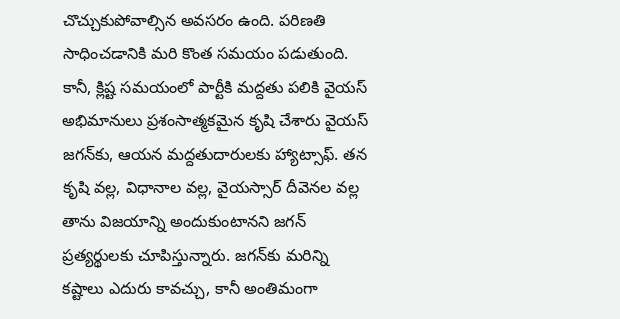చొచ్చుకుపోవాల్సిన అవసరం ఉంది. పరిణతి సాధించడానికి మరి కొంత సమయం పడుతుంది. కానీ, క్లిష్ట సమయంలో పార్టీకి మద్దతు పలికి వైయస్ అభిమానులు ప్రశంసాత్మకమైన కృషి చేశారు వైయస్ జగన్‌కు, ఆయన మద్దతుదారులకు హ్యాట్సాఫ్. తన కృషి వల్ల, విధానాల వల్ల, వైయస్సార్ దీవెనల వల్ల తాను విజయాన్ని అందుకుంటానని జగన్ ప్రత్యర్థులకు చూపిస్తున్నారు. జగన్‌కు మరిన్ని కష్టాలు ఎదురు కావచ్చు, కానీ అంతిమంగా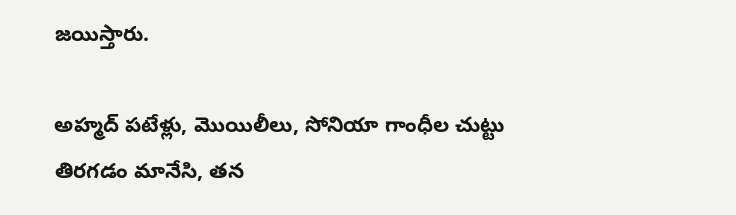జయిస్తారు.

అహ్మద్ పటేళ్లు, మొయిలీలు, సోనియా గాంధీల చుట్టు తిరగడం మానేసి, తన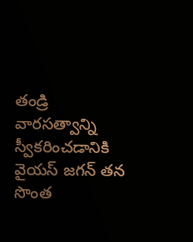తండ్రి వారసత్వాన్ని స్వీకరించడానికి వైయస్ జగన్ తన సొంత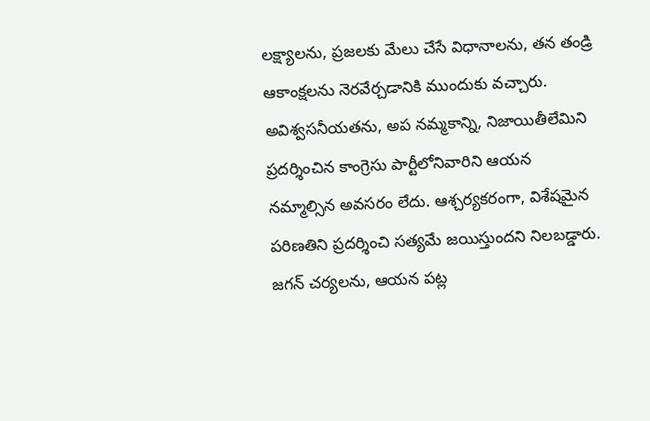లక్ష్యాలను, ప్రజలకు మేలు చేసే విధానాలను, తన తండ్రి ఆకాంక్షలను నెరవేర్చడానికి ముందుకు వచ్చారు. అవిశ్వసనీయతను, అప నమ్మకాన్ని, నిజాయితీలేమిని ప్రదర్శించిన కాంగ్రెసు పార్టీలోనివారిని ఆయన నమ్మాల్సిన అవసరం లేదు. ఆశ్చర్యకరంగా, విశేషమైన పరిణతిని ప్రదర్శించి సత్యమే జయిస్తుందని నిలబడ్డారు. జగన్ చర్యలను, ఆయన పట్ల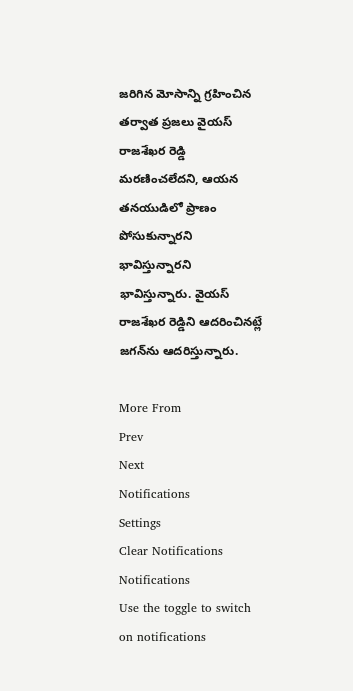జరిగిన మోసాన్ని గ్రహించిన తర్వాత ప్రజలు వైయస్ రాజశేఖర రెడ్డి మరణించలేదని, ఆయన తనయుడిలో ప్రాణం పోసుకున్నారని భావిస్తున్నారని భావిస్తున్నారు. వైయస్ రాజశేఖర రెడ్డిని ఆదరించినట్లే జగన్‌ను ఆదరిస్తున్నారు.

More From
Prev
Next
Notifications
Settings
Clear Notifications
Notifications
Use the toggle to switch on notifications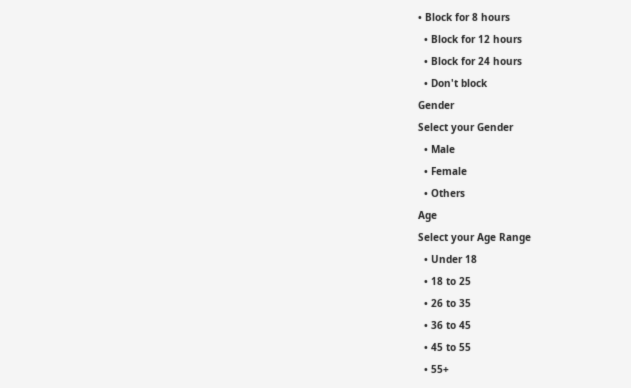• Block for 8 hours
  • Block for 12 hours
  • Block for 24 hours
  • Don't block
Gender
Select your Gender
  • Male
  • Female
  • Others
Age
Select your Age Range
  • Under 18
  • 18 to 25
  • 26 to 35
  • 36 to 45
  • 45 to 55
  • 55+